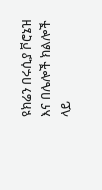ዩክሬን በሩሲያ ቮሮኔዝ እና በሌሎች ክልሎች ላይ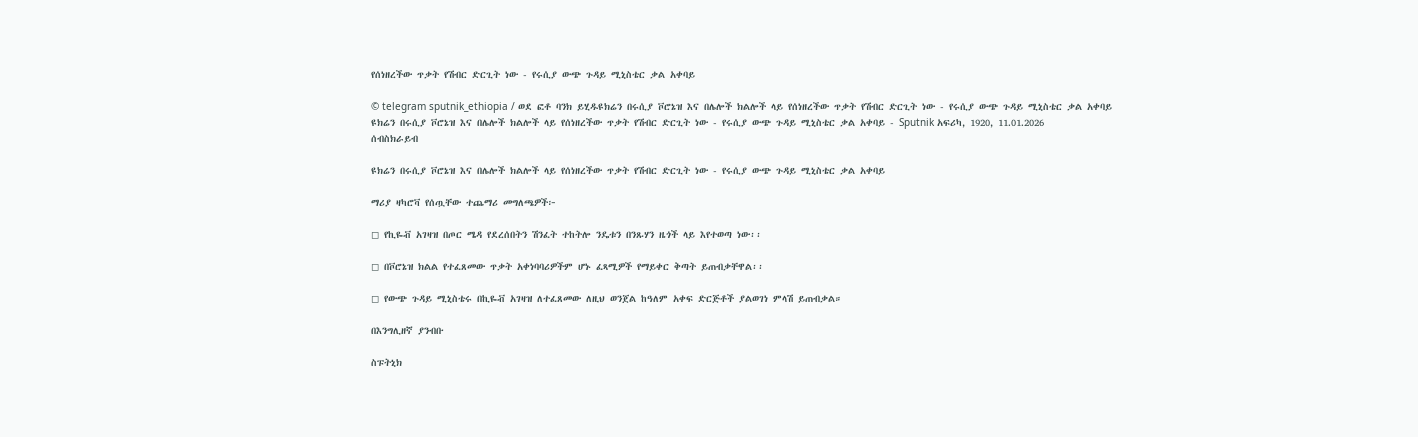የሰነዘረችው ጥቃት የሽብር ድርጊት ነው - የሩሲያ ውጭ ጉዳይ ሚኒስቴር ቃል አቀባይ

© telegram sputnik_ethiopia / ወደ ፎቶ ባንክ ይሂዱዩክሬን በሩሲያ ቮሮኔዝ እና በሌሎች ክልሎች ላይ የሰነዘረችው ጥቃት የሽብር ድርጊት ነው - የሩሲያ ውጭ ጉዳይ ሚኒስቴር ቃል አቀባይ
ዩክሬን በሩሲያ ቮሮኔዝ እና በሌሎች ክልሎች ላይ የሰነዘረችው ጥቃት የሽብር ድርጊት ነው - የሩሲያ ውጭ ጉዳይ ሚኒስቴር ቃል አቀባይ - Sputnik አፍሪካ, 1920, 11.01.2026
ሰብስክራይብ

ዩክሬን በሩሲያ ቮሮኔዝ እና በሌሎች ክልሎች ላይ የሰነዘረችው ጥቃት የሽብር ድርጊት ነው - የሩሲያ ውጭ ጉዳይ ሚኒስቴር ቃል አቀባይ

ማሪያ ዛካሮቫ የሰጧቸው ተጨማሪ መግለጫዎች፦

◻ የኪዬቭ አገዛዝ በጦር ሜዳ የደረሰበትን ሽንፈት ተከትሎ ንዴቱን በንጹሃን ዜጎች ላይ እየተወጣ ነው፡፡

◻ በቮሮኔዝ ክልል የተፈጸመው ጥቃት አቀነባባሪዎችም ሆኑ ፈጻሚዎች የማይቀር ቅጣት ይጠብቃቸዋል፡፡

◻ የውጭ ጉዳይ ሚኒስቴሩ በኪዬቭ አገዛዝ ለተፈጸመው ለዚህ ወንጀል ከዓለም አቀፍ ድርጅቶች ያልወገነ ምላሽ ይጠብቃል።

በእንግሊዘኛ ያንብቡ

ስፑትኒክ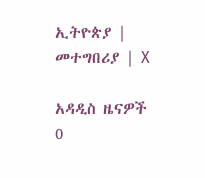ኢትዮጵያ | መተግበሪያ | X

አዳዲስ ዜናዎች
0